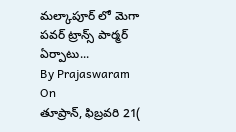మల్కాపూర్ లో మెగా పవర్ ట్రాన్స్ పార్మర్ ఏర్పాటు...
By Prajaswaram
On
తూప్రాన్, ఫిబ్రవరి 21(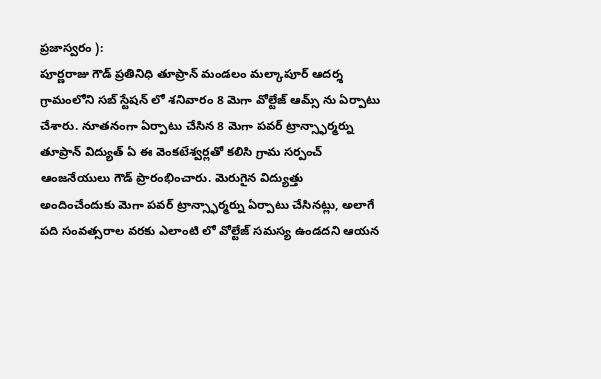ప్రజాస్వరం ):
పూర్ణరాజు గౌడ్ ప్రతినిధి తూప్రాన్ మండలం మల్కాపూర్ ఆదర్శ గ్రామంలోని సబ్ స్టేషన్ లో శనివారం 8 మెగా వోల్టేజ్ ఆమ్స్ ను ఏర్పాటు చేశారు. నూతనంగా ఏర్పాటు చేసిన 8 మెగా పవర్ ట్రాన్స్ఫార్మర్ను తూప్రాన్ విద్యుత్ ఏ ఈ వెంకటేశ్వర్లతో కలిసి గ్రామ సర్పంచ్ ఆంజనేయులు గౌడ్ ప్రారంభించారు. మెరుగైన విద్యుత్తు అందించేందుకు మెగా పవర్ ట్రాన్స్ఫార్మర్ను ఏర్పాటు చేసినట్లు, అలాగే పది సంవత్సరాల వరకు ఎలాంటి లో వోల్టేజ్ సమస్య ఉండదని ఆయన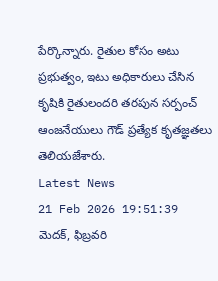పేర్కొన్నారు. రైతుల కోసం అటు ప్రభుత్వం, ఇటు అధికారులు చేసిన కృషికి రైతులందరి తరపున సర్పంచ్ ఆంజనేయులు గౌడ్ ప్రత్యేక కృతజ్ఞతలు తెలియజేశారు.
Latest News
21 Feb 2026 19:51:39
మెదక్, ఫిబ్రవరి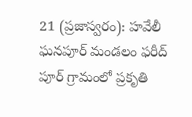21 (ప్రజాస్వరం): హవేలీ ఘనపూర్ మండలం ఫరీద్ పూర్ గ్రామంలో ప్రకృతి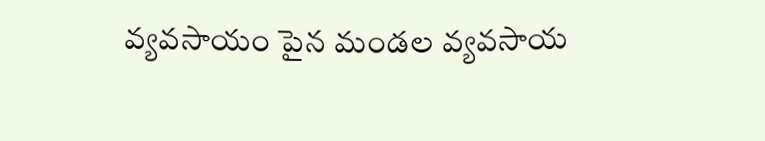వ్యవసాయం పైన మండల వ్యవసాయ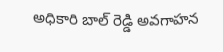అధికారి బాల్ రెడ్డి అవగాహన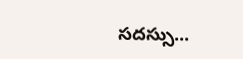సదస్సు...